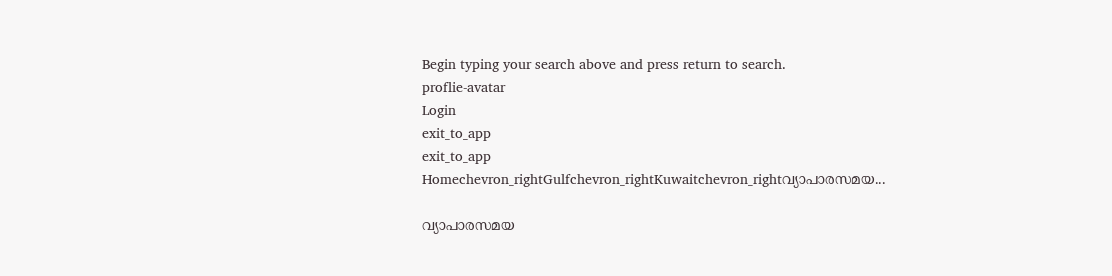Begin typing your search above and press return to search.
proflie-avatar
Login
exit_to_app
exit_to_app
Homechevron_rightGulfchevron_rightKuwaitchevron_rightവ്യാപാരസമയ...

വ്യാപാരസമയ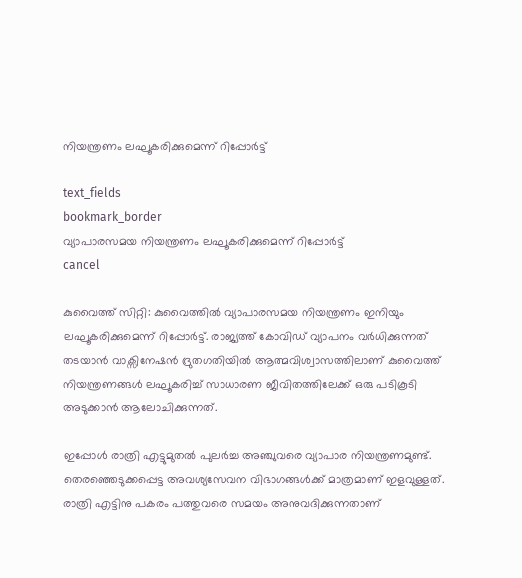നിയന്ത്രണം ലഘൂകരിക്കുമെന്ന് റിപ്പോർട്ട്

text_fields
bookmark_border
വ്യാപാരസമയ നിയന്ത്രണം ലഘൂകരിക്കുമെന്ന് റിപ്പോർട്ട്
cancel

കുവൈത്ത് സിറ്റി: കുവൈത്തിൽ വ്യാപാരസമയ നിയന്ത്രണം ഇനിയും ലഘൂകരിക്കുമെന്ന് റിപ്പോർട്ട്. രാജ്യത്ത് കോവിഡ് വ്യാപനം വർധിക്കുന്നത് തടയാൻ വാക്സിനേഷൻ ദ്രുതഗതിയിൽ ആത്മവിശ്വാസത്തിലാണ് കുവൈത്ത് നിയന്ത്രണങ്ങൾ ലഘൂകരിച്ച് സാധാരണ ജീവിതത്തിലേക്ക് ഒരു പടികൂടി അടുക്കാൻ ആലോചിക്കുന്നത്.

ഇപ്പോൾ രാത്രി എട്ടുമുതൽ പുലർച്ച അഞ്ചുവരെ വ്യാപാര നിയന്ത്രണമുണ്ട്. തെരഞ്ഞെടുക്കപ്പെട്ട അവശ്യസേവന വിഭാഗങ്ങൾക്ക് മാത്രമാണ് ഇളവുള്ളത്. രാത്രി എട്ടിനു പകരം പത്തുവരെ സമയം അനുവദിക്കുന്നതാണ്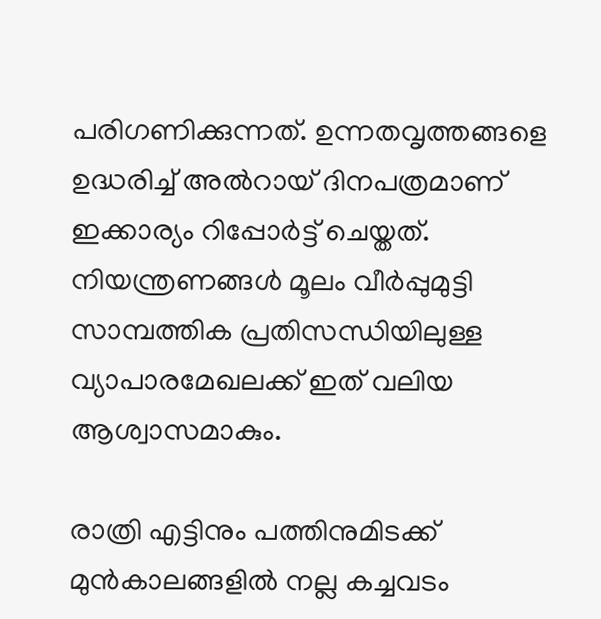പരിഗണിക്കുന്നത്. ഉന്നതവൃത്തങ്ങളെ ഉദ്ധരിച്ച് അൽറായ് ദിനപത്രമാണ് ഇക്കാര്യം റിപ്പോർട്ട് ചെയ്തത്. നിയന്ത്രണങ്ങൾ മൂലം വീർപ്പുമുട്ടി സാമ്പത്തിക പ്രതിസന്ധിയിലുള്ള വ്യാപാരമേഖലക്ക് ഇത് വലിയ ആശ്വാസമാകും.

രാത്രി എട്ടിനും പത്തിനുമിടക്ക് മുൻകാലങ്ങളിൽ നല്ല കച്ചവടം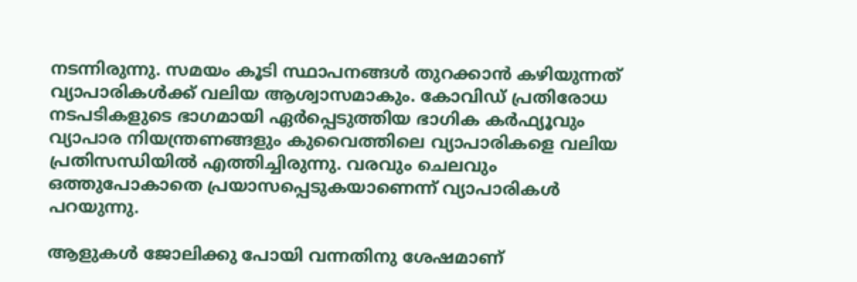നടന്നിരുന്നു. സമയം കൂടി സ്ഥാപനങ്ങൾ തുറക്കാൻ കഴിയുന്നത് വ്യാപാരികൾക്ക് വലിയ ആശ്വാസമാകും. കോവിഡ് പ്രതിരോധ നടപടികളുടെ ഭാഗമായി ഏർപ്പെടുത്തിയ ഭാഗിക കർഫ്യൂവും വ്യാപാര നിയന്ത്രണങ്ങളും കുവൈത്തിലെ വ്യാപാരികളെ വലിയ പ്രതിസന്ധിയിൽ എത്തിച്ചിരുന്നു. വരവും ചെലവും ഒത്തുപോകാതെ പ്രയാസപ്പെടുകയാണെന്ന് വ്യാപാരികൾ പറയുന്നു.

ആളുകൾ ജോലിക്കു പോയി വന്നതിനു ശേഷമാണ്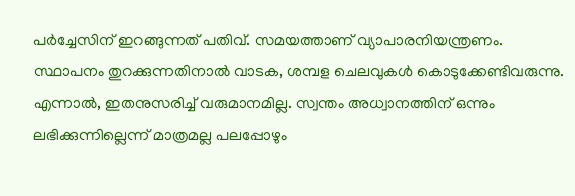പർച്ചേസിന് ഇറങ്ങുന്നത് പതിവ്. സമയത്താണ് വ്യാപാരനിയന്ത്രണം. സ്ഥാപനം തുറക്കുന്നതിനാൽ വാടക, ശമ്പള ചെലവുകൾ കൊടുക്കേണ്ടിവരുന്നു. എന്നാൽ, ഇതനുസരിച്ച് വരുമാനമില്ല. സ്വന്തം അധ്വാനത്തിന് ഒന്നും ലഭിക്കുന്നില്ലെന്ന് മാത്രമല്ല പലപ്പോഴും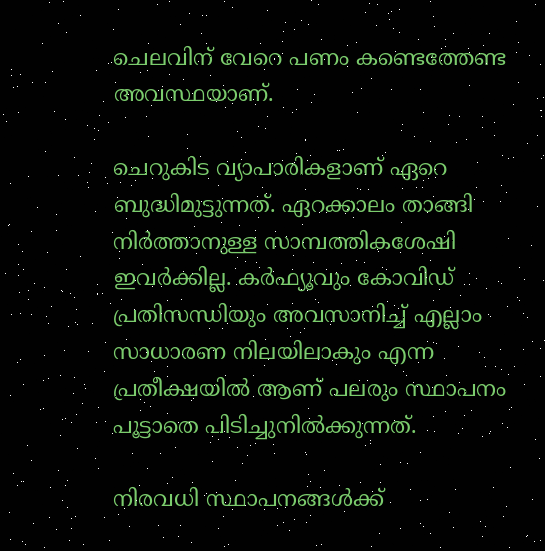ചെലവിന് വേറെ പണം കണ്ടെത്തേണ്ട അവസ്ഥയാണ്.

ചെറുകിട വ്യാപാരികളാണ് ഏറെ ബുദ്ധിമുട്ടുന്നത്. ഏറക്കാലം താങ്ങി നിർത്താനുള്ള സാമ്പത്തികശേഷി ഇവർക്കില്ല. കർഫ്യൂവും കോവിഡ് പ്രതിസന്ധിയും അവസാനിച്ച് എല്ലാം സാധാരണ നിലയിലാകും എന്ന പ്രതീക്ഷയിൽ ആണ് പലരും സ്ഥാപനം പൂട്ടാതെ പിടിച്ചുനിൽക്കുന്നത്.

നിരവധി സ്ഥാപനങ്ങൾക്ക്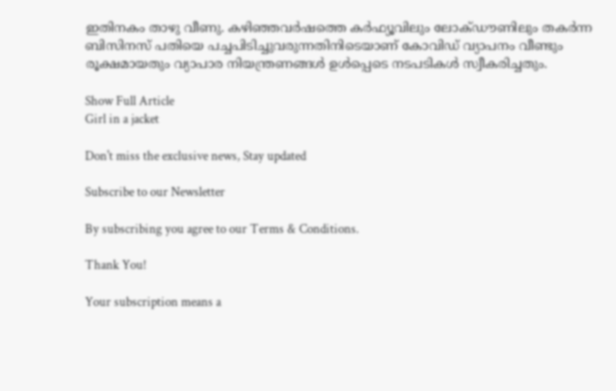ഇതിനകം താഴു വീണു. കഴിഞ്ഞവർഷത്തെ കർഫ്യൂവിലും ലോക്ഡൗണിലും തകർന്ന ബിസിനസ് പതിയെ പച്ചപിടിച്ചുവരുന്നതിനിടെയാണ് കോവിഡ് വ്യാപനം വീണ്ടും രൂക്ഷമായതും വ്യാപാര നിയന്ത്രണങ്ങൾ ഉൾപ്പെടെ നടപടികൾ സ്വീകരിച്ചതും.

Show Full Article
Girl in a jacket

Don't miss the exclusive news, Stay updated

Subscribe to our Newsletter

By subscribing you agree to our Terms & Conditions.

Thank You!

Your subscription means a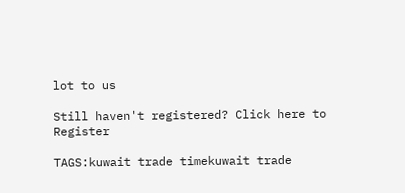lot to us

Still haven't registered? Click here to Register

TAGS:kuwait trade timekuwait trade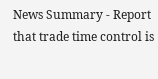News Summary - Report that trade time control is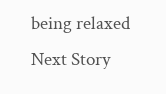being relaxed
Next Story